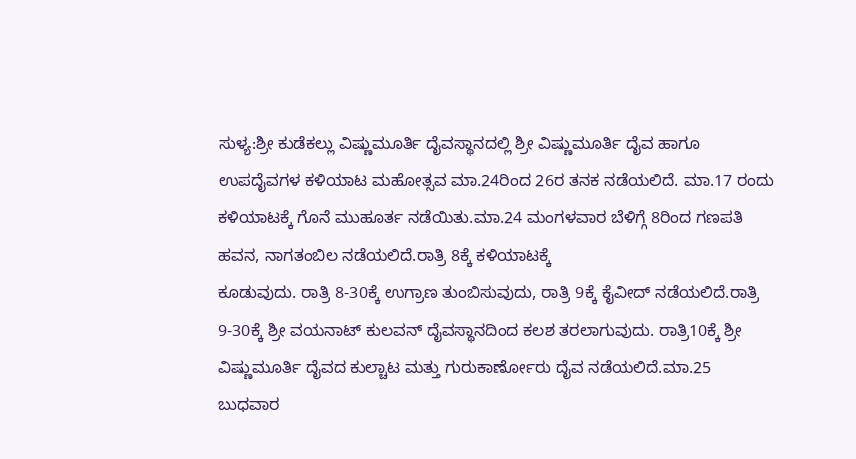ಸುಳ್ಯ:ಶ್ರೀ ಕುಡೆಕಲ್ಲು ವಿಷ್ಣುಮೂರ್ತಿ ದೈವಸ್ಥಾನದಲ್ಲಿ ಶ್ರೀ ವಿಷ್ಣುಮೂರ್ತಿ ದೈವ ಹಾಗೂ ಉಪದೈವಗಳ ಕಳಿಯಾಟ ಮಹೋತ್ಸವ ಮಾ.24ರಿಂದ 26ರ ತನಕ ನಡೆಯಲಿದೆ. ಮಾ.17 ರಂದು ಕಳಿಯಾಟಕ್ಕೆ ಗೊನೆ ಮುಹೂರ್ತ ನಡೆಯಿತು.ಮಾ.24 ಮಂಗಳವಾರ ಬೆಳಿಗ್ಗೆ 8ರಿಂದ ಗಣಪತಿ ಹವನ, ನಾಗತಂಬಿಲ ನಡೆಯಲಿದೆ.ರಾತ್ರಿ 8ಕ್ಕೆ ಕಳಿಯಾಟಕ್ಕೆ
ಕೂಡುವುದು. ರಾತ್ರಿ 8-30ಕ್ಕೆ ಉಗ್ರಾಣ ತುಂಬಿಸುವುದು, ರಾತ್ರಿ 9ಕ್ಕೆ ಕೈವೀದ್ ನಡೆಯಲಿದೆ.ರಾತ್ರಿ 9-30ಕ್ಕೆ ಶ್ರೀ ವಯನಾಟ್ ಕುಲವನ್ ದೈವಸ್ಥಾನದಿಂದ ಕಲಶ ತರಲಾಗುವುದು. ರಾತ್ರಿ10ಕ್ಕೆ ಶ್ರೀ ವಿಷ್ಣುಮೂರ್ತಿ ದೈವದ ಕುಲ್ಚಾಟ ಮತ್ತು ಗುರುಕಾರ್ಣೋರು ದೈವ ನಡೆಯಲಿದೆ.ಮಾ.25 ಬುಧವಾರ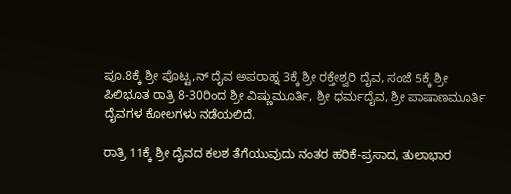ಪೂ.8ಕ್ಕೆ ಶ್ರೀ ಪೊಟ್ಟ,ನ್ ದೈವ ಅಪರಾಹ್ನ 3ಕ್ಕೆ ಶ್ರೀ ರಕ್ತೇಶ್ವರಿ ದೈವ, ಸಂಜೆ 5ಕ್ಕೆ ಶ್ರೀ ಪಿಲಿಭೂತ ರಾತ್ರಿ 8-30ರಿಂದ ಶ್ರೀ ವಿಷ್ಣುಮೂರ್ತಿ, ಶ್ರೀ ಧರ್ಮದೈವ, ಶ್ರೀ ಪಾಷಾಣಮೂರ್ತಿ ದೈವಗಳ ಕೋಲಗಳು ನಡೆಯಲಿದೆ.

ರಾತ್ರಿ 11ಕ್ಕೆ ಶ್ರೀ ದೈವದ ಕಲಶ ತೆಗೆಯುವುದು ನಂತರ ಹರಿಕೆ-ಪ್ರಸಾದ, ತುಲಾಭಾರ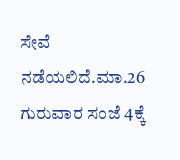ಸೇವೆ ನಡೆಯಲಿದೆ.ಮಾ.26 ಗುರುವಾರ ಸಂಜೆ 4ಕ್ಕೆ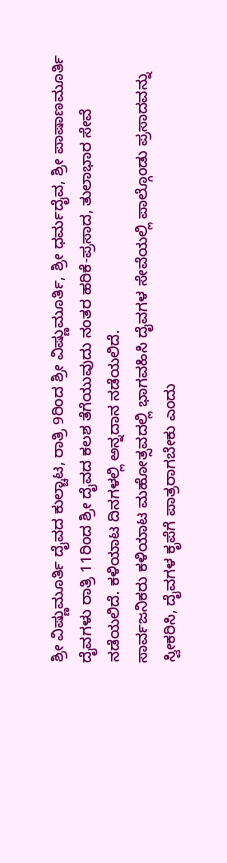ಶ್ರೀ ವಿಷ್ಣುಮೂರ್ತಿ ದೈವದ ಕುಲ್ಚಾಟ, ರಾತ್ರಿ 9ರಿಂದ ಶ್ರೀ ವಿಷ್ಣುಮೂರ್ತಿ, ಶ್ರೀ ಧರ್ಮದೈವ, ಶ್ರೀ ಪಾಷಾಣಮೂರ್ತಿ ದೈವಗಳು ರಾತ್ರಿ 11ರಿಂದ ಶ್ರೀ ದೈವದ ಕಲಶ ತೆಗೆಯುವುದು ನಂತರ ಹರಿಕೆ-ಪ್ರಸಾದ, ತುಲಾಭಾರ ಸೇವೆ ನಡೆಯಲಿದೆ. ಕಳಿಯಾಟ ದಿನಗಳಲ್ಲಿ ಅನ್ನದಾನ ನಡೆಯಲಿದೆ.
ಸಾರ್ವಜನಿಕರು ಕಳಿಯಾಟ ಮಹೋತ್ಸವದಲ್ಲಿ ಭಾಗವಹಿಸಿ ದೈವಗಳ ಸೇವೆಯಲ್ಲಿ ಪಾಲ್ಗೊಂಡು ಪ್ರಸಾದವನ್ನು ಸ್ವೀಕರಿಸಿ, ದೈವಗಳ ಕೃಪೆಗೆ ಪಾತ್ರರಾಗಬೇಕು ಎಂದು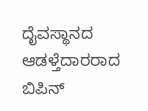ದೈವಸ್ಥಾನದ ಆಡಳ್ತೆದಾರರಾದ ಬಿಪಿನ್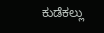ಕುಡೆಕಲ್ಲು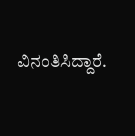ವಿನಂತಿಸಿದ್ದಾರೆ.